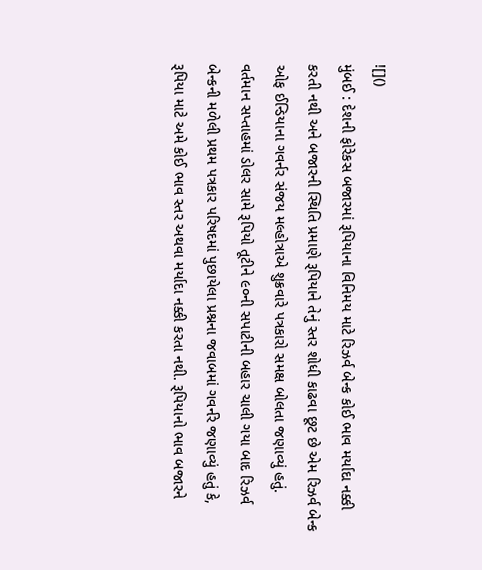![]()
મુંબઈ : દેશની ફોરેકસ બજારમાં રૂપિયાના વિનિમય માટે રિઝર્વ બેન્ક કોઈ ભાવ મર્યાદા નક્કી કરતી નથી અને બજારની સ્થિતિ પ્રમાણે રૂપિયાને તેનું સ્તર શોધી કાઢવા છૂટ છે એમ રિઝર્વ બેન્ક ઓફ ઈન્ડિયાના ગવર્નર સંજય મલ્હોત્રાએ શુક્રવારે પત્રકારો સમક્ષ બોલતા જણાવ્યું હતું.
વર્તમાન સપ્તાહમાં ડોલર સામે રૂપિયો તૂટીને ૯૦ની સપાટીની બહાર ચાલી ગયા બાદ રિઝર્વ બેન્કની મળેલી પ્રથમ પત્રકાર પરિષદમાં પુછાયેલા પ્રશ્નના જવાબમાં ગવર્નરે જણાવ્યું હતું કે, રૂપિયા માટે અમે કોઈ ભાવ સ્તર અથવા મર્યાદા નક્કી કરતા નથી. રૂપિયાનો ભાવ બજારને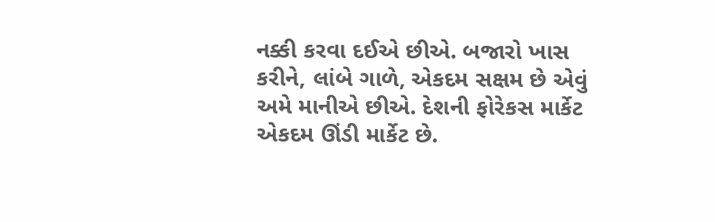નક્કી કરવા દઈએ છીએ. બજારો ખાસ કરીને, લાંબે ગાળે, એકદમ સક્ષમ છે એવું અમે માનીએ છીએ. દેશની ફોરેકસ માર્કેટ એકદમ ઊંડી માર્કેટ છે.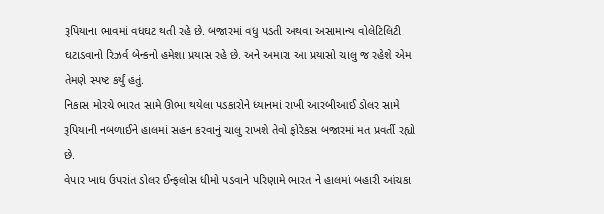રૂપિયાના ભાવમાં વધઘટ થતી રહે છે. બજારમાં વધુ પડતી અથવા અસામાન્ય વોલેટિલિટી ઘટાડવાનો રિઝર્વ બેન્કનો હમેશા પ્રયાસ રહે છે. અને અમારા આ પ્રયાસો ચાલુ જ રહેશે એમ તેમણે સ્પષ્ટ કર્યું હતું.
નિકાસ મોરચે ભારત સામે ઊભા થયેલા પડકારોને ધ્યાનમાં રાખી આરબીઆઈ ડોલર સામે રૂપિયાની નબળાઈને હાલમાં સહન કરવાનું ચાલુ રાખશે તેવો ફોરેકસ બજારમાં મત પ્રવર્તી રહ્યો છે.
વેપાર ખાધ ઉપરાંત ડોલર ઈન્ફલોસ ધીમો પડવાને પરિણામે ભારત ને હાલમાં બહારી આંચકા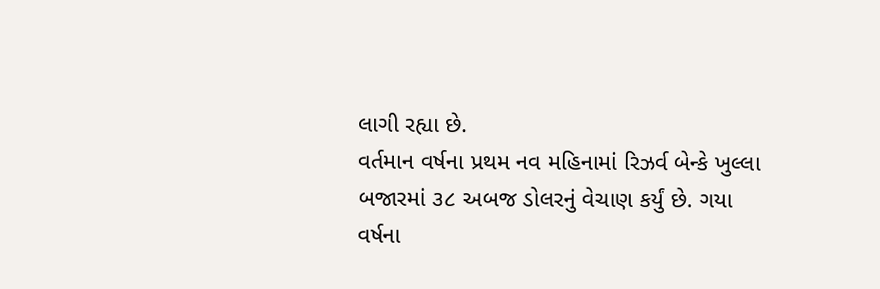લાગી રહ્યા છે.
વર્તમાન વર્ષના પ્રથમ નવ મહિનામાં રિઝર્વ બેન્કે ખુલ્લા બજારમાં ૩૮ અબજ ડોલરનું વેચાણ કર્યું છે. ગયા વર્ષના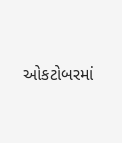ઓકટોબરમાં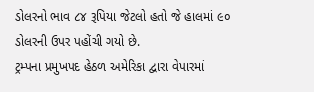ડોલરનો ભાવ ૮૪ રૂપિયા જેટલો હતો જે હાલમાં ૯૦ ડોલરની ઉપર પહોંચી ગયો છે.
ટ્રમ્પના પ્રમુખપદ હેઠળ અમેરિકા દ્વારા વેપારમાં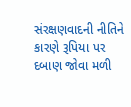સંરક્ષણવાદની નીતિને કારણે રૂપિયા પર દબાણ જોવા મળી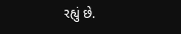રહ્યું છે.